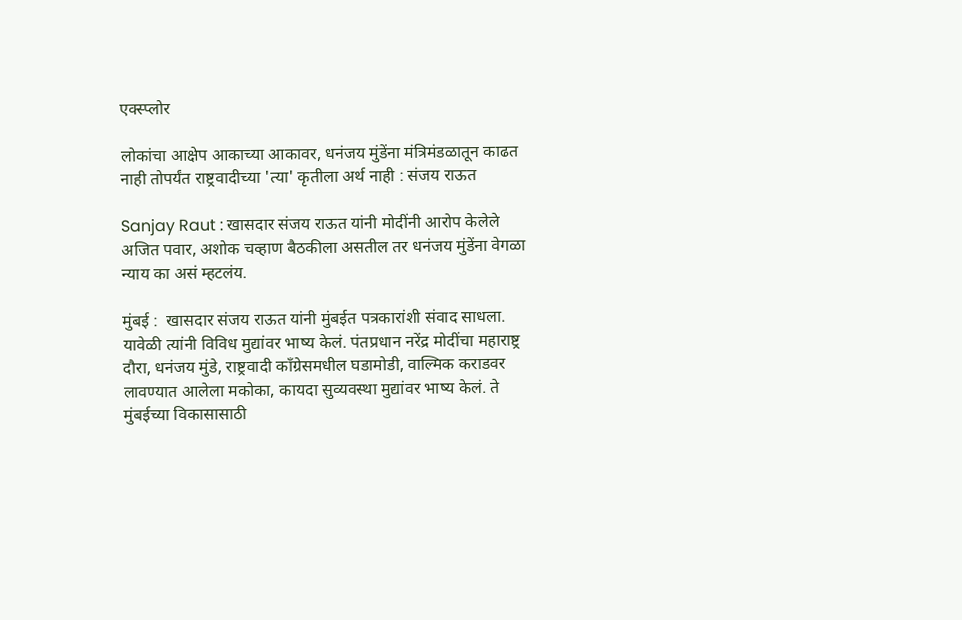एक्स्प्लोर

लोकांचा आक्षेप आकाच्या आकावर, धनंजय मुंडेंना मंत्रिमंडळातून काढत नाही तोपर्यंत राष्ट्रवादीच्या 'त्या' कृतीला अर्थ नाही : संजय राऊत

Sanjay Raut : खासदार संजय राऊत यांनी मोदींनी आरोप केलेले अजित पवार, अशोक चव्हाण बैठकीला असतील तर धनंजय मुंडेंना वेगळा न्याय का असं म्हटलंय.

मुंबई :  खासदार संजय राऊत यांनी मुंबईत पत्रकारांशी संवाद साधला. यावेळी त्यांनी विविध मुद्यांवर भाष्य केलं. पंतप्रधान नरेंद्र मोदींचा महाराष्ट्र दौरा, धनंजय मुंडे, राष्ट्रवादी काँग्रेसमधील घडामोडी, वाल्मिक कराडवर लावण्यात आलेला मकोका, कायदा सुव्यवस्था मुद्यांवर भाष्य केलं. ते  मुंबईच्या विकासासाठी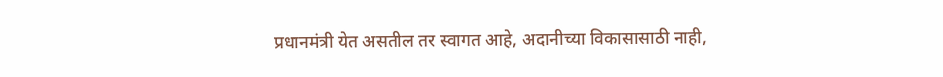प्रधानमंत्री येत असतील तर स्वागत आहे, अदानीच्या विकासासाठी नाही,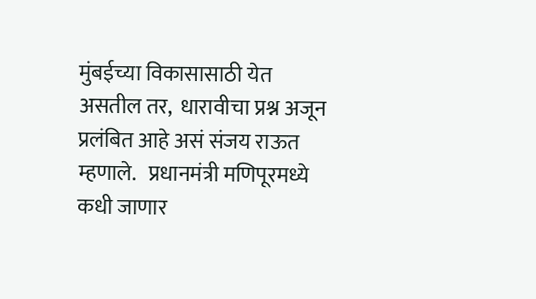मुंबईच्या विकासासाठी येत असतील तर,  धारावीचा प्रश्न अजून प्रलंबित आहे असं संजय राऊत म्हणाले.   प्रधानमंत्री मणिपूरमध्ये कधी जाणार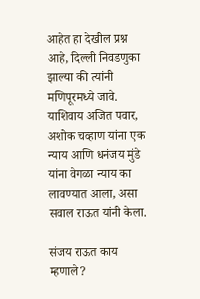आहेत हा देखील प्रश्न आहे, दिल्ली निवडणुका झाल्या की त्यांनी मणिपूरमध्ये जावे.  याशिवाय अजित पवार, अशोक चव्हाण यांना एक न्याय आणि धनंजय मुंडे यांना वेगळा न्याय का लावण्यात आला, असा सवाल राऊत यांनी केला.

संजय राऊत काय म्हणाले?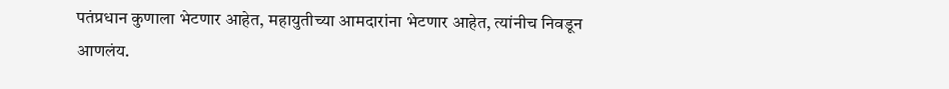पतंप्रधान कुणाला भेटणार आहेत, महायुतीच्या आमदारांना भेटणार आहेत, त्यांनीच निवडून आणलंय.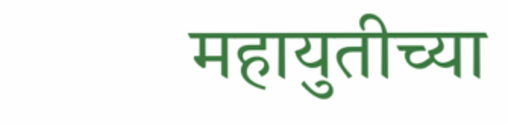महायुतीच्या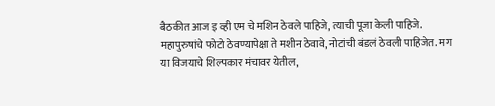बैठकीत आज इ व्ही एम चे मशिन ठेवले पाहिजे, त्याची पूजा केली पाहिजे. महापुरुषांचे फोटो ठेवण्यापेक्षा ते मशीन ठेवावे, नोटांची बंडलं ठेवली पाहिजेत. मग या विजयाचे शिल्पकार मंचावर येतील,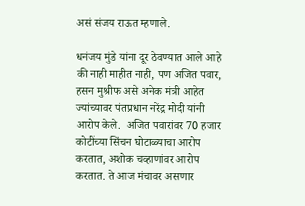असं संजय राऊत म्हणाले.

धनंजय मुंडे यांना दूर ठेवण्यात आले आहे की नाही माहीत नाही, पण अजित पवार, हसन मुश्रीफ असे अनेक मंत्री आहेत ज्यांच्यावर पंतप्रधान नरेंद्र मोदी यांनी आरोप केले.  अजित पवारांवर 70 हजार कोटींच्या सिंचन घोटाळ्याचा आरोप करतात, अशोक चव्हाणांवर आरोप करतात. ते आज मंचावर असणार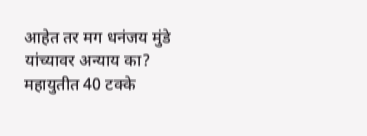आहेत तर मग धनंजय मुंडे यांच्यावर अन्याय का? महायुतीत 40 टक्के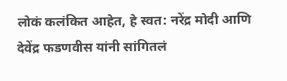लोकं कलंकित आहेत, हे स्वत: नरेंद्र मोदी आणि देवेंद्र फडणवीस यांनी सांगितलं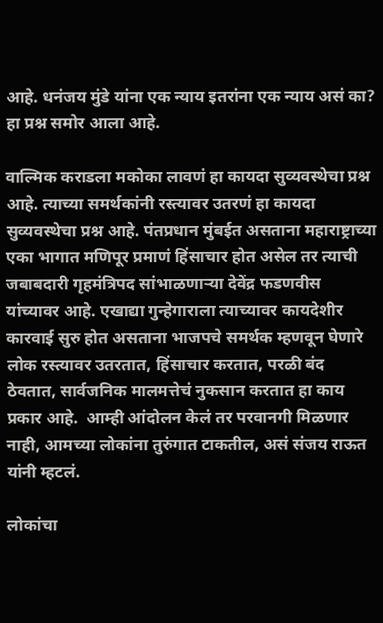आहे. धनंजय मुंडे यांना एक न्याय इतरांना एक न्याय असं का? हा प्रश्न समोर आला आहे.

वाल्मिक कराडला मकोका लावणं हा कायदा सुव्यवस्थेचा प्रश्न आहे. त्याच्या समर्थकांनी रस्त्यावर उतरणं हा कायदा सुव्यवस्थेचा प्रश्न आहे. पंतप्रधान मुंबईत असताना महाराष्ट्राच्या एका भागात मणिपूर प्रमाणं हिंसाचार होत असेल तर त्याची जबाबदारी गृहमंत्रिपद सांभाळणाऱ्या देवेंद्र फडणवीस यांच्यावर आहे. एखाद्या गुन्हेगाराला त्याच्यावर कायदेशीर कारवाई सुरु होत असताना भाजपचे समर्थक म्हणवून घेणारे लोक रस्त्यावर उतरतात, हिंसाचार करतात, परळी बंद ठेवतात, सार्वजनिक मालमत्तेचं नुकसान करतात हा काय प्रकार आहे.  आम्ही आंदोलन केलं तर परवानगी मिळणार नाही, आमच्या लोकांना तुरुंगात टाकतील, असं संजय राऊत यांनी म्हटलं.

लोकांचा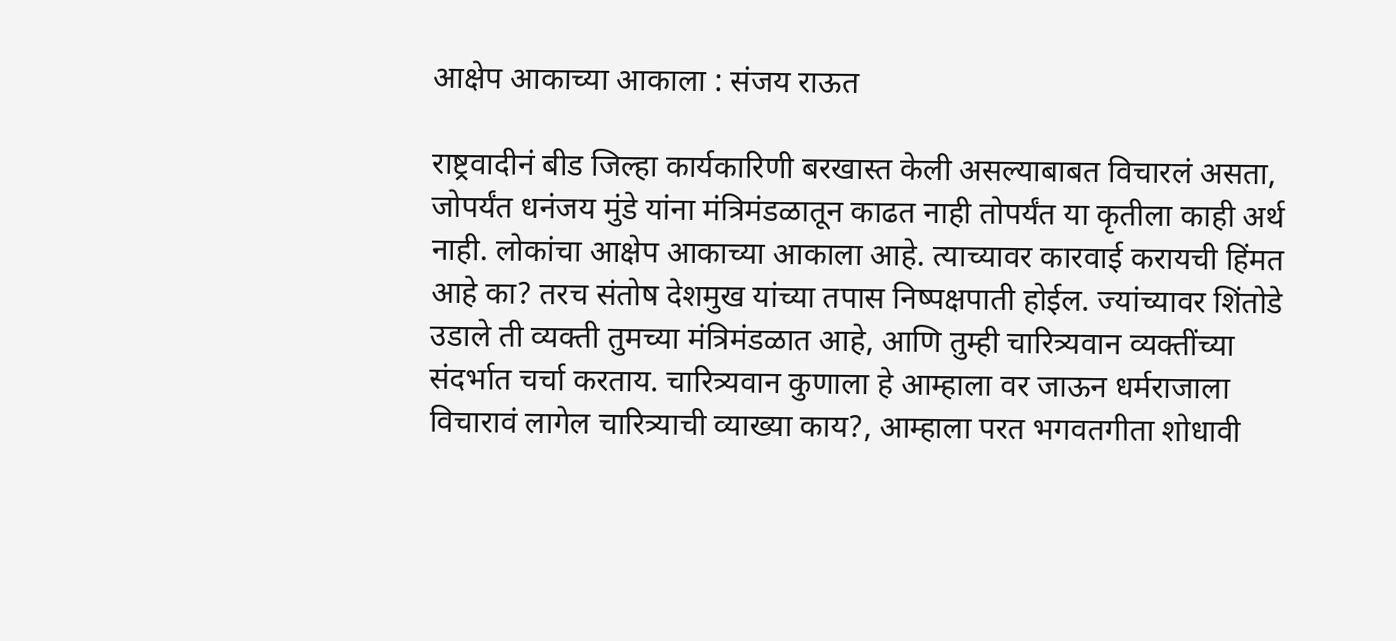आक्षेप आकाच्या आकाला : संजय राऊत

राष्ट्रवादीनं बीड जिल्हा कार्यकारिणी बरखास्त केली असल्याबाबत विचारलं असता, जोपर्यंत धनंजय मुंडे यांना मंत्रिमंडळातून काढत नाही तोपर्यंत या कृतीला काही अर्थ नाही. लोकांचा आक्षेप आकाच्या आकाला आहे. त्याच्यावर कारवाई करायची हिंमत आहे का? तरच संतोष देशमुख यांच्या तपास निष्पक्षपाती होईल. ज्यांच्यावर शिंतोडे उडाले ती व्यक्ती तुमच्या मंत्रिमंडळात आहे, आणि तुम्ही चारित्र्यवान व्यक्तींच्या संदर्भात चर्चा करताय. चारित्र्यवान कुणाला हे आम्हाला वर जाऊन धर्मराजाला विचारावं लागेल चारित्र्याची व्याख्या काय?, आम्हाला परत भगवतगीता शोधावी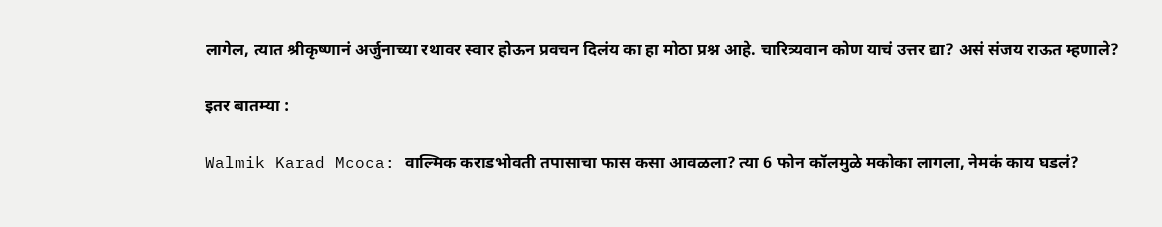लागेल, त्यात श्रीकृष्णानं अर्जुनाच्या रथावर स्वार होऊन प्रवचन दिलंय का हा मोठा प्रश्न आहे. चारित्र्यवान कोण याचं उत्तर द्या? असं संजय राऊत म्हणाले?

इतर बातम्या :

Walmik Karad Mcoca: वाल्मिक कराडभोवती तपासाचा फास कसा आवळला? त्या 6 फोन कॉलमुळे मकोका लागला, नेमकं काय घडलं?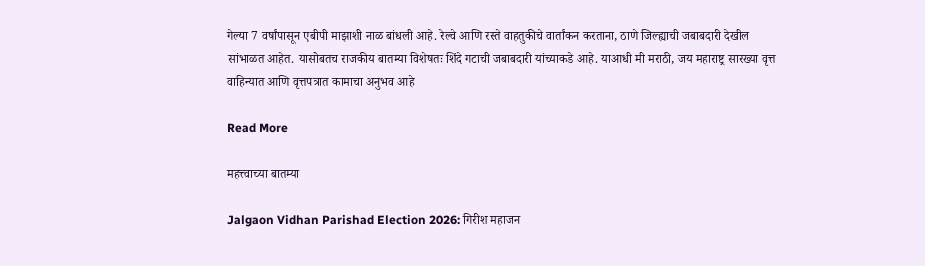गेल्या 7 वर्षांपासून एबीपी माझाशी नाळ बांधली आहे. रेल्वे आणि रस्ते वाहतुकीचे वार्तांकन करताना, ठाणे जिल्ह्याची जबाबदारी देखील सांभाळत आहेत. यासोबतच राजकीय बातम्या विशेषतः शिंदे गटाची जबाबदारी यांच्याकडे आहे. याआधी मी मराठी, जय महाराष्ट्र सारख्या वृत्त वाहिन्यात आणि वृत्तपत्रात कामाचा अनुभव आहे

Read More

महत्त्वाच्या बातम्या

Jalgaon Vidhan Parishad Election 2026: गिरीश महाजन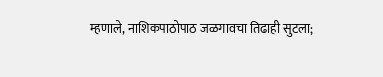म्हणाले, नाशिकपाठोपाठ जळगावचा तिढाही सुटला;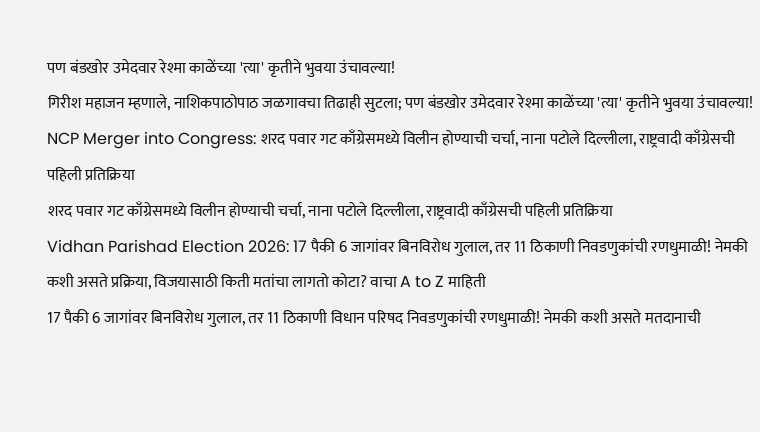पण बंडखोर उमेदवार रेश्मा काळेंच्या 'त्या' कृतीने भुवया उंचावल्या!
गिरीश महाजन म्हणाले, नाशिकपाठोपाठ जळगावचा तिढाही सुटला; पण बंडखोर उमेदवार रेश्मा काळेंच्या 'त्या' कृतीने भुवया उंचावल्या!
NCP Merger into Congress: शरद पवार गट काँग्रेसमध्ये विलीन होण्याची चर्चा, नाना पटोले दिल्लीला, राष्ट्रवादी काँग्रेसची पहिली प्रतिक्रिया
शरद पवार गट काँग्रेसमध्ये विलीन होण्याची चर्चा, नाना पटोले दिल्लीला, राष्ट्रवादी काँग्रेसची पहिली प्रतिक्रिया
Vidhan Parishad Election 2026: 17 पैकी 6 जागांवर बिनविरोध गुलाल, तर 11 ठिकाणी निवडणुकांची रणधुमाळी! नेमकी कशी असते प्रक्रिया, विजयासाठी किती मतांचा लागतो कोटा? वाचा A to Z माहिती
17 पैकी 6 जागांवर बिनविरोध गुलाल, तर 11 ठिकाणी विधान परिषद निवडणुकांची रणधुमाळी! नेमकी कशी असते मतदानाची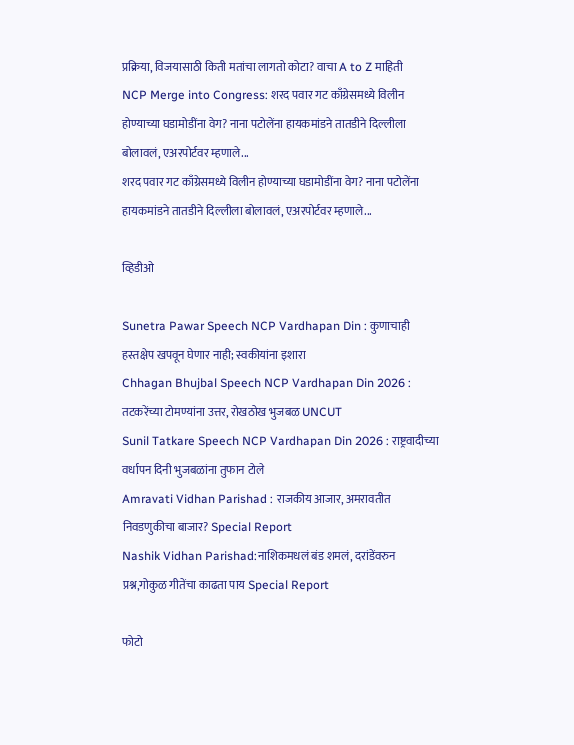प्रक्रिया, विजयासाठी किती मतांचा लागतो कोटा? वाचा A to Z माहिती
NCP Merge into Congress: शरद पवार गट काँग्रेसमध्ये विलीन होण्याच्या घडामोडींना वेग? नाना पटोलेंना हायकमांडने तातडीने दिल्लीला बोलावलं, एअरपोर्टवर म्हणाले...
शरद पवार गट काँग्रेसमध्ये विलीन होण्याच्या घडामोडींना वेग? नाना पटोलेंना हायकमांडने तातडीने दिल्लीला बोलावलं, एअरपोर्टवर म्हणाले...

व्हिडीओ

Sunetra Pawar Speech NCP Vardhapan Din : कुणाचाही हस्तक्षेप खपवून घेणार नाही; स्वकीयांना इशारा
Chhagan Bhujbal Speech NCP Vardhapan Din 2026 : तटकरेंच्या टोमण्यांना उत्तर, रोखठोख भुजबळ UNCUT
Sunil Tatkare Speech NCP Vardhapan Din 2026 : राष्ट्रवादीच्या वर्धापन दिनी भुजबळांना तुफान टोले
Amravati Vidhan Parishad : राजकीय आजार, अमरावतीत निवडणुकीचा बाजार? Special Report
Nashik Vidhan Parishad:नाशिकमधलं बंड शमलं, दरांडेंवरुन प्रश्न,गोकुळ गीतेंचा काढता पाय Special Report

फोटो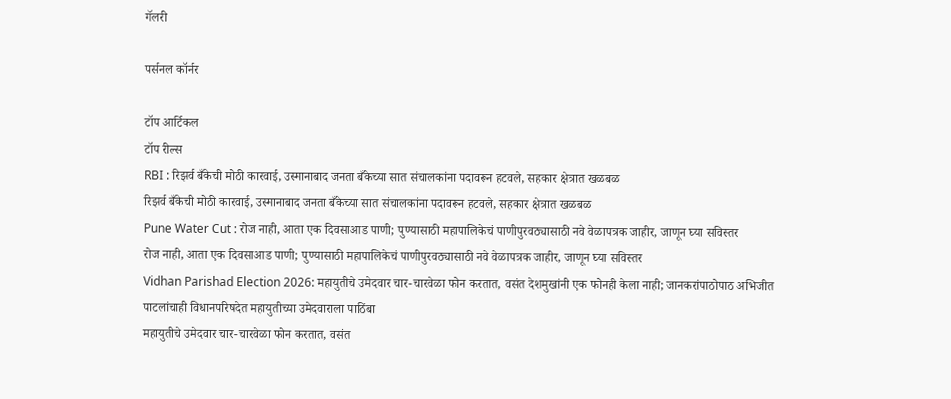गॅलरी

पर्सनल कॉर्नर

टॉप आर्टिकल
टॉप रील्स
RBI : रिझर्व बँकेची मोठी कारवाई, उस्मानाबाद जनता बँकेच्या सात संचालकांना पदावरून हटवले, सहकार क्षेत्रात खळबळ
रिझर्व बँकेची मोठी कारवाई, उस्मानाबाद जनता बँकेच्या सात संचालकांना पदावरून हटवले, सहकार क्षेत्रात खळबळ
Pune Water Cut : रोज नाही, आता एक दिवसाआड पाणी; पुण्यासाठी महापालिकेचं पाणीपुरवठ्यासाठी नवे वेळापत्रक जाहीर, जाणून घ्या सविस्तर
रोज नाही, आता एक दिवसाआड पाणी; पुण्यासाठी महापालिकेचं पाणीपुरवठ्यासाठी नवे वेळापत्रक जाहीर, जाणून घ्या सविस्तर
Vidhan Parishad Election 2026: महायुतीचे उमेदवार चार-चारवेळा फोन करतात, वसंत देशमुखांनी एक फोनही केला नाही; जानकरांपाठोपाठ अभिजीत पाटलांचाही विधानपरिषदेत महायुतीच्या उमेदवाराला पाठिंबा
महायुतीचे उमेदवार चार-चारवेळा फोन करतात, वसंत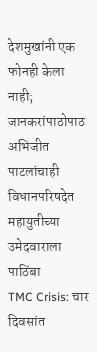देशमुखांनी एक फोनही केला नाही; जानकरांपाठोपाठ अभिजीत पाटलांचाही विधानपरिषदेत महायुतीच्या उमेदवाराला पाठिंबा
TMC Crisis: चार दिवसांत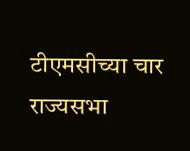टीएमसीच्या चार राज्यसभा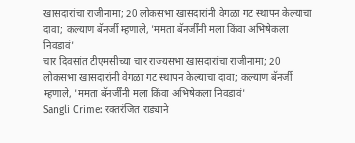खासदारांचा राजीनामा; 20 लोकसभा खासदारांनी वेगळा गट स्थापन केल्याचा दावा; कल्याण बॅनर्जी म्हणाले, 'ममता बॅनर्जींनी मला किंवा अभिषेकला निवडावं'
चार दिवसांत टीएमसीच्या चार राज्यसभा खासदारांचा राजीनामा; 20 लोकसभा खासदारांनी वेगळा गट स्थापन केल्याचा दावा; कल्याण बॅनर्जी म्हणाले, 'ममता बॅनर्जींनी मला किंवा अभिषेकला निवडावं'
Sangli Crime: रक्तरंजित राड्याने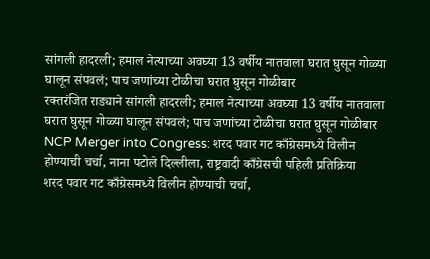सांगली हादरली; हमाल नेत्याच्या अवघ्या 13 वर्षीय नातवाला घरात घुसून गोळ्या घालून संपवलं; पाच जणांच्या टोळीचा घरात घुसून गोळीबार
रक्तरंजित राड्याने सांगली हादरली; हमाल नेत्याच्या अवघ्या 13 वर्षीय नातवाला घरात घुसून गोळ्या घालून संपवलं; पाच जणांच्या टोळीचा घरात घुसून गोळीबार
NCP Merger into Congress: शरद पवार गट काँग्रेसमध्ये विलीन होण्याची चर्चा, नाना पटोले दिल्लीला, राष्ट्रवादी काँग्रेसची पहिली प्रतिक्रिया
शरद पवार गट काँग्रेसमध्ये विलीन होण्याची चर्चा,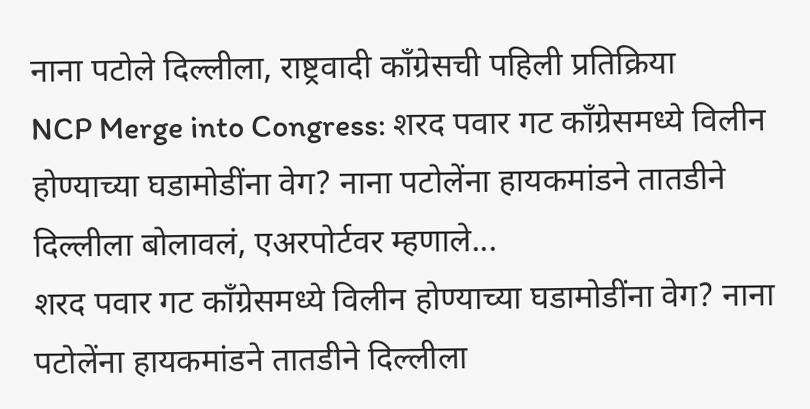नाना पटोले दिल्लीला, राष्ट्रवादी काँग्रेसची पहिली प्रतिक्रिया
NCP Merge into Congress: शरद पवार गट काँग्रेसमध्ये विलीन होण्याच्या घडामोडींना वेग? नाना पटोलेंना हायकमांडने तातडीने दिल्लीला बोलावलं, एअरपोर्टवर म्हणाले...
शरद पवार गट काँग्रेसमध्ये विलीन होण्याच्या घडामोडींना वेग? नाना पटोलेंना हायकमांडने तातडीने दिल्लीला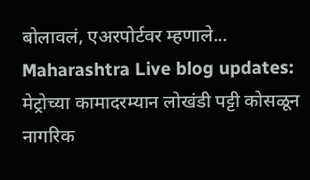बोलावलं, एअरपोर्टवर म्हणाले...
Maharashtra Live blog updates: मेट्रोच्या कामादरम्यान लोखंडी पट्टी कोसळून नागरिक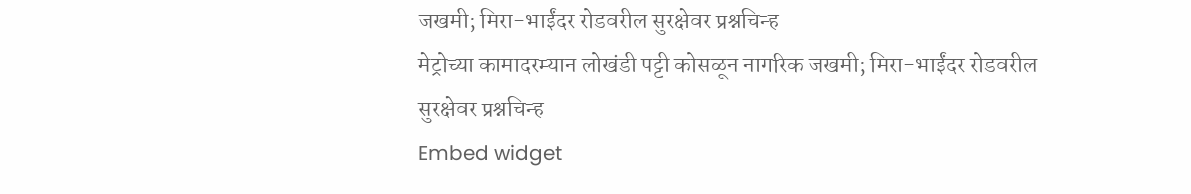जखमी; मिरा-भाईंदर रोडवरील सुरक्षेवर प्रश्नचिन्ह
मेट्रोच्या कामादरम्यान लोखंडी पट्टी कोसळून नागरिक जखमी; मिरा-भाईंदर रोडवरील सुरक्षेवर प्रश्नचिन्ह
Embed widget